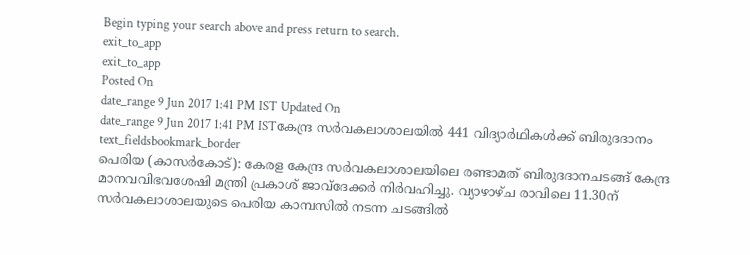Begin typing your search above and press return to search.
exit_to_app
exit_to_app
Posted On
date_range 9 Jun 2017 1:41 PM IST Updated On
date_range 9 Jun 2017 1:41 PM ISTകേന്ദ്ര സർവകലാശാലയിൽ 441 വിദ്യാർഥികൾക്ക് ബിരുദദാനം
text_fieldsbookmark_border
പെരിയ (കാസർകോട്): കേരള കേന്ദ്ര സർവകലാശാലയിലെ രണ്ടാമത് ബിരുദദാനചടങ്ങ് കേന്ദ്ര മാനവവിഭവശേഷി മന്ത്രി പ്രകാശ് ജാവ്ദേക്കർ നിർവഹിച്ചു. വ്യാഴാഴ്ച രാവിലെ 11.30ന് സർവകലാശാലയുടെ പെരിയ കാമ്പസിൽ നടന്ന ചടങ്ങിൽ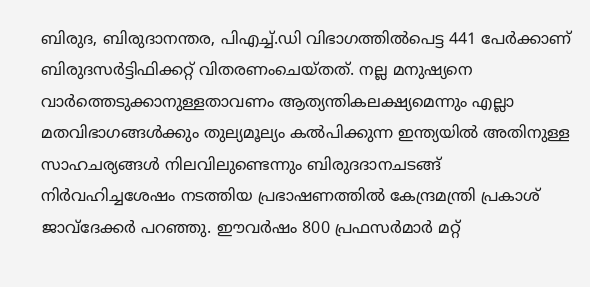ബിരുദ, ബിരുദാനന്തര, പിഎച്ച്.ഡി വിഭാഗത്തിൽപെട്ട 441 പേർക്കാണ് ബിരുദസർട്ടിഫിക്കറ്റ് വിതരണംചെയ്തത്. നല്ല മനുഷ്യനെ വാർത്തെടുക്കാനുള്ളതാവണം ആത്യന്തികലക്ഷ്യമെന്നും എല്ലാ മതവിഭാഗങ്ങൾക്കും തുല്യമൂല്യം കൽപിക്കുന്ന ഇന്ത്യയിൽ അതിനുള്ള സാഹചര്യങ്ങൾ നിലവിലുണ്ടെന്നും ബിരുദദാനചടങ്ങ് നിർവഹിച്ചശേഷം നടത്തിയ പ്രഭാഷണത്തിൽ കേന്ദ്രമന്ത്രി പ്രകാശ് ജാവ്ദേക്കർ പറഞ്ഞു. ഈവർഷം 800 പ്രഫസർമാർ മറ്റ്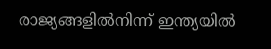രാജ്യങ്ങളിൽനിന്ന് ഇന്ത്യയിൽ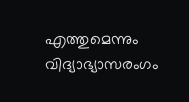എത്തുമെന്നും വിദ്യാഭ്യാസരംഗം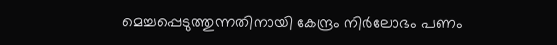മെച്ചപ്പെടുത്തുന്നതിനായി കേന്ദ്രം നിർലോഭം പണം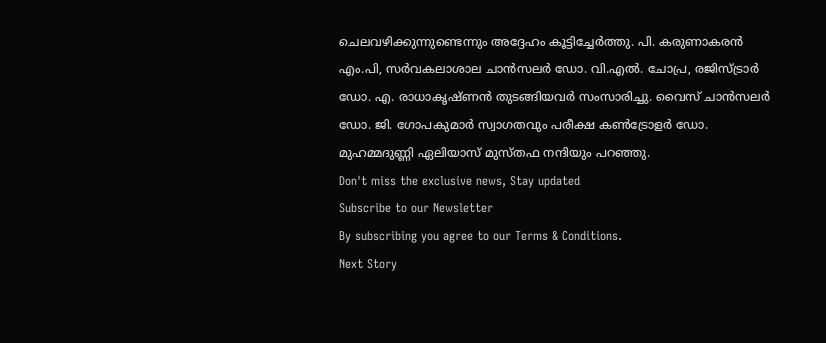ചെലവഴിക്കുന്നുണ്ടെന്നും അദ്ദേഹം കൂട്ടിച്ചേർത്തു. പി. കരുണാകരൻ എം.പി, സർവകലാശാല ചാൻസലർ ഡോ. വി.എൽ. ചോപ്ര, രജിസ്ട്രാർ ഡോ. എ. രാധാകൃഷ്ണൻ തുടങ്ങിയവർ സംസാരിച്ചു. വൈസ് ചാൻസലർ ഡോ. ജി. ഗോപകുമാർ സ്വാഗതവും പരീക്ഷ കൺട്രോളർ ഡോ. മുഹമ്മദുണ്ണി ഏലിയാസ് മുസ്തഫ നന്ദിയും പറഞ്ഞു.
Don't miss the exclusive news, Stay updated
Subscribe to our Newsletter
By subscribing you agree to our Terms & Conditions.
Next Story